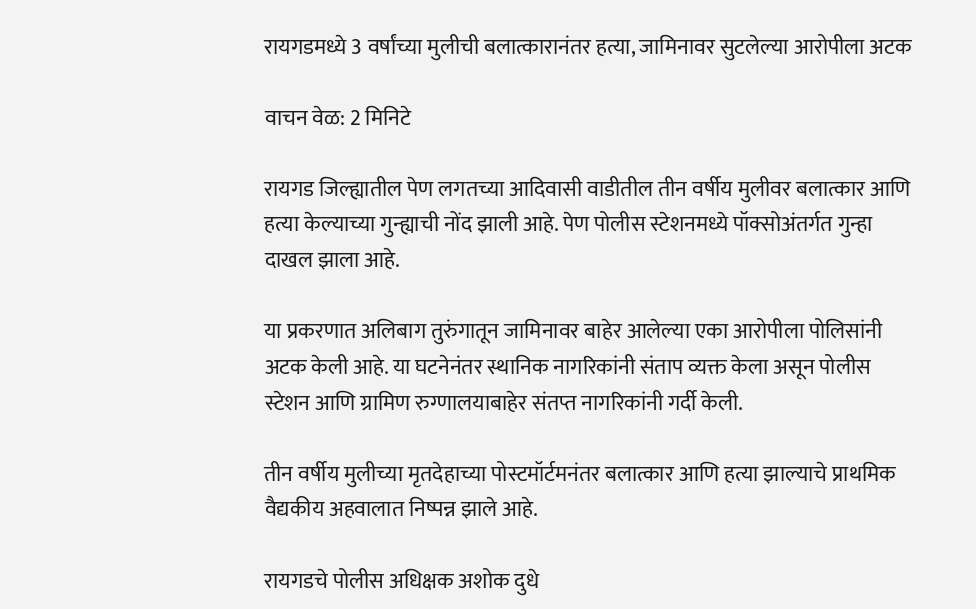रायगडमध्ये 3 वर्षांच्या मुलीची बलात्कारानंतर हत्या, जामिनावर सुटलेल्या आरोपीला अटक

वाचन वेळ: 2 मिनिटे

रायगड जिल्ह्यातील पेण लगतच्या आदिवासी वाडीतील तीन वर्षीय मुलीवर बलात्कार आणि हत्या केल्याच्या गुन्ह्याची नोंद झाली आहे. पेण पोलीस स्टेशनमध्ये पॉक्सोअंतर्गत गुन्हा दाखल झाला आहे.

या प्रकरणात अलिबाग तुरुंगातून जामिनावर बाहेर आलेल्या एका आरोपीला पोलिसांनी अटक केली आहे. या घटनेनंतर स्थानिक नागरिकांनी संताप व्यक्त केला असून पोलीस स्टेशन आणि ग्रामिण रुग्णालयाबाहेर संतप्त नागरिकांनी गर्दी केली.

तीन वर्षीय मुलीच्या मृतदेहाच्या पोस्टमॉर्टमनंतर बलात्कार आणि हत्या झाल्याचे प्राथमिक वैद्यकीय अहवालात निष्पन्न झाले आहे.

रायगडचे पोलीस अधिक्षक अशोक दुधे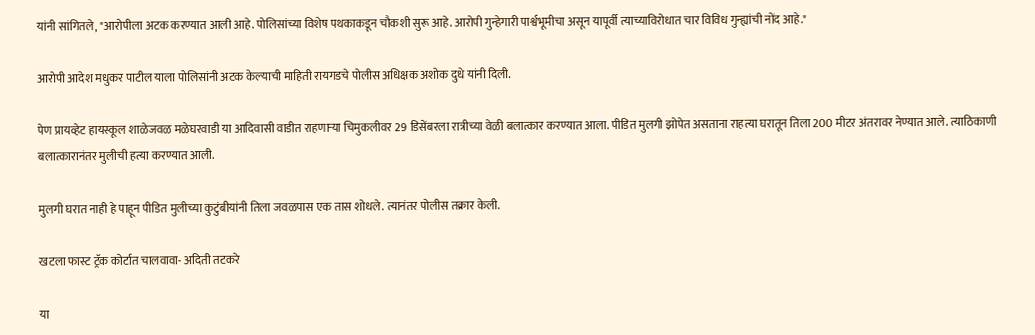यांनी सांगितले, "आरोपीला अटक करण्यात आली आहे. पोलिसांच्या विशेष पथकाकडून चौकशी सुरू आहे. आरोपी गुन्हेगारी पार्श्वभूमीचा असून यापूर्वी त्याच्याविरोधात चार विविध गुन्ह्यांची नोंद आहे."

आरोपी आदेश मधुकर पाटील याला पोलिसांनी अटक केल्याची माहिती रायगडचे पोलीस अधिक्षक अशोक दुधे यांनी दिली.

पेण प्रायव्हेट हायस्कूल शाळेजवळ मळेघरवाडी या आदिवासी वाडीत राहणाऱ्या चिमुकलीवर 29 डिसेंबरला रात्रीच्या वेळी बलात्कार करण्यात आला. पीडित मुलगी झोपेत असताना राहत्या घरातून तिला 200 मीटर अंतरावर नेण्यात आले. त्याठिकाणी बलात्कारानंतर मुलीची हत्या करण्यात आली.

मुलगी घरात नाही हे पाहून पीडित मुलीच्या कुटुंबीयांनी तिला जवळपास एक तास शोधले. त्यानंतर पोलीस तक्रार केली.

खटला फास्ट ट्रॅक कोर्टात चालवावा- अदिती तटकरे

या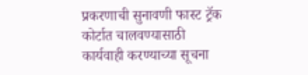प्रकरणाची सुनावणी फास्ट ट्रॅक कोर्टात चालवण्यासाठी कार्यवाही करण्याच्या सूचना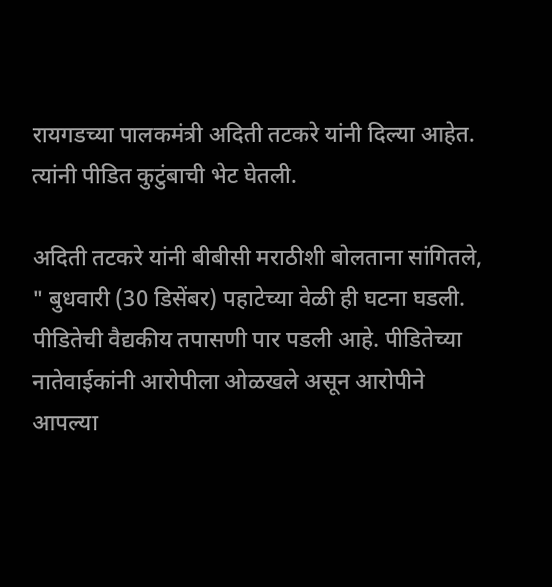रायगडच्या पालकमंत्री अदिती तटकरे यांनी दिल्या आहेत. त्यांनी पीडित कुटुंबाची भेट घेतली.

अदिती तटकरे यांनी बीबीसी मराठीशी बोलताना सांगितले, " बुधवारी (30 डिसेंबर) पहाटेच्या वेळी ही घटना घडली. पीडितेची वैद्यकीय तपासणी पार पडली आहे. पीडितेच्या नातेवाईकांनी आरोपीला ओळखले असून आरोपीने आपल्या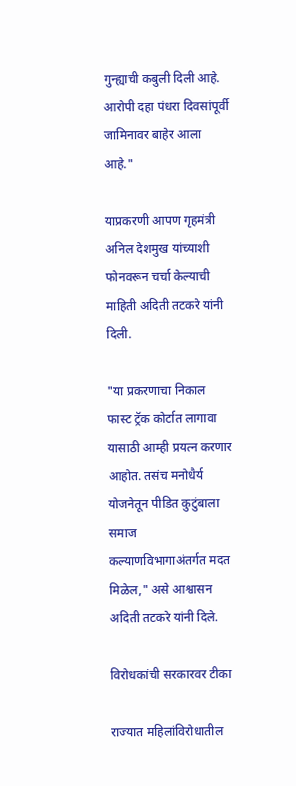गुन्ह्याची कबुली दिली आहे. आरोपी दहा पंधरा दिवसांपूर्वी जामिनावर बाहेर आला आहे."

याप्रकरणी आपण गृहमंत्री अनिल देशमुख यांच्याशी फोनवरून चर्चा केल्याची माहिती अदिती तटकरे यांनी दिली.

"या प्रकरणाचा निकाल फास्ट ट्रॅक कोर्टात लागावा यासाठी आम्ही प्रयत्न करणार आहोत. तसंच मनोधैर्य योजनेतून पीडित कुटुंबाला समाज कल्याणविभागाअंतर्गत मदत मिळेल," असे आश्वासन अदिती तटकरे यांनी दिले.

विरोधकांची सरकारवर टीका

राज्यात महिलांविरोधातील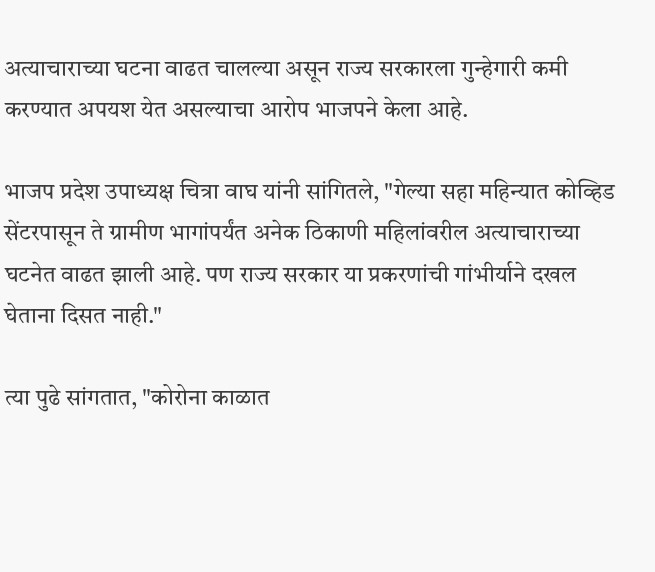अत्याचाराच्या घटना वाढत चालल्या असून राज्य सरकारला गुन्हेगारी कमी करण्यात अपयश येत असल्याचा आरोप भाजपने केला आहे.

भाजप प्रदेश उपाध्यक्ष चित्रा वाघ यांनी सांगितले, "गेल्या सहा महिन्यात कोव्हिड सेंटरपासून ते ग्रामीण भागांपर्यंत अनेक ठिकाणी महिलांवरील अत्याचाराच्या घटनेत वाढत झाली आहे. पण राज्य सरकार या प्रकरणांची गांभीर्याने दखल घेताना दिसत नाही."

त्या पुढे सांगतात, "कोरोना काळात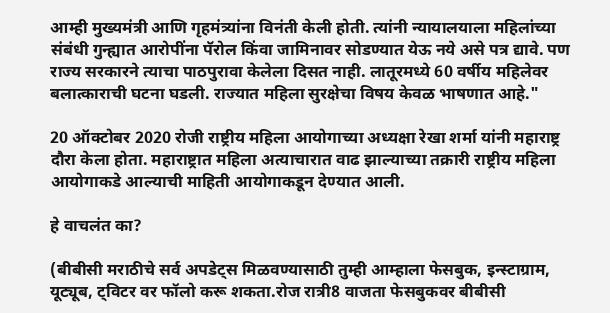आम्ही मुख्यमंत्री आणि गृहमंत्र्यांना विनंती केली होती. त्यांनी न्यायालयाला महिलांच्या संबंधी गुन्ह्यात आरोपींना पॅरोल किंवा जामिनावर सोडण्यात येऊ नये असे पत्र द्यावे. पण राज्य सरकारने त्याचा पाठपुरावा केलेला दिसत नाही. लातूरमध्ये 60 वर्षीय महिलेवर बलात्काराची घटना घडली. राज्यात महिला सुरक्षेचा विषय केवळ भाषणात आहे."

20 ऑक्टोबर 2020 रोजी राष्ट्रीय महिला आयोगाच्या अध्यक्षा रेखा शर्मा यांनी महाराष्ट्र दौरा केला होता. महाराष्ट्रात महिला अत्याचारात वाढ झाल्याच्या तक्रारी राष्ट्रीय महिला आयोगाकडे आल्याची माहिती आयोगाकडून देण्यात आली.

हे वाचलंत का?

(बीबीसी मराठीचे सर्व अपडेट्स मिळवण्यासाठी तुम्ही आम्हाला फेसबुक, इन्स्टाग्राम, यूट्यूब, ट्विटर वर फॉलो करू शकता.रोज रात्री8 वाजता फेसबुकवर बीबीसी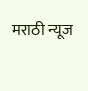मराठी न्यूज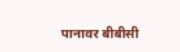पानावर बीबीसी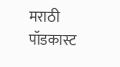मराठी पॉडकास्ट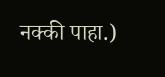नक्की पाहा.)